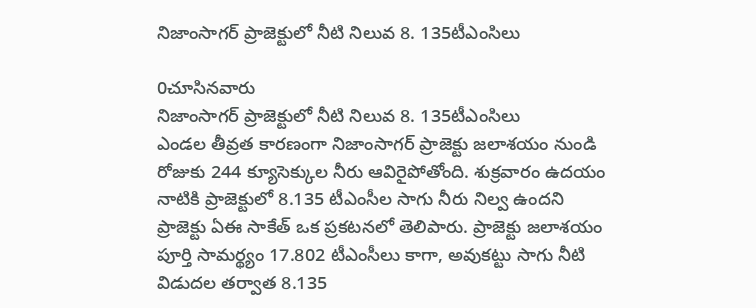నిజాంసాగర్ ప్రాజెక్టులో నీటి నిలువ 8. 135టీఎంసిలు

0చూసినవారు
నిజాంసాగర్ ప్రాజెక్టులో నీటి నిలువ 8. 135టీఎంసిలు
ఎండల తీవ్రత కారణంగా నిజాంసాగర్ ప్రాజెక్టు జలాశయం నుండి రోజుకు 244 క్యూసెక్కుల నీరు ఆవిరైపోతోంది. శుక్రవారం ఉదయం నాటికి ప్రాజెక్టులో 8.135 టీఎంసీల సాగు నీరు నిల్వ ఉందని ప్రాజెక్టు ఏఈ సాకేత్ ఒక ప్రకటనలో తెలిపారు. ప్రాజెక్టు జలాశయం పూర్తి సామర్థ్యం 17.802 టీఎంసీలు కాగా, అవుకట్టు సాగు నీటి విడుదల తర్వాత 8.135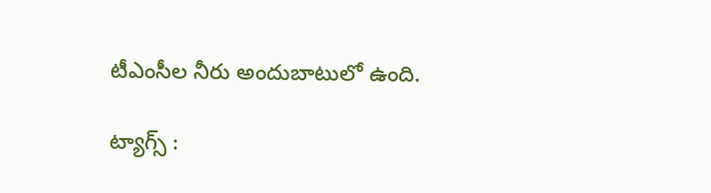టీఎంసీల నీరు అందుబాటులో ఉంది.

ట్యాగ్స్ :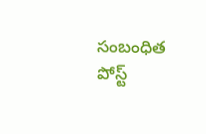సంబంధిత పోస్ట్